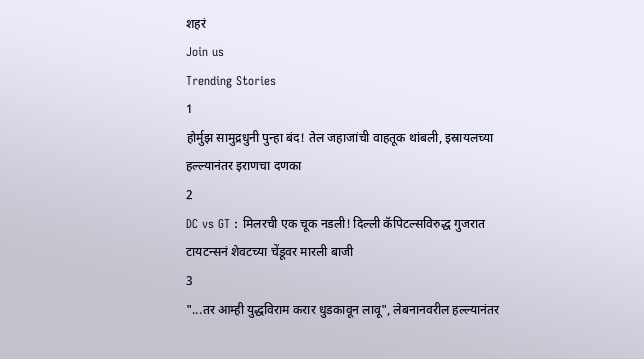शहरं
Join us
Trending Stories
1
होर्मुझ सामुद्रधुनी पुन्हा बंद! तेल जहाजांची वाहतूक थांबली, इस्रायलच्या हल्ल्यानंतर इराणचा दणका
2
DC vs GT : मिलरची एक चूक नडली! दिल्ली कॅपिटल्सविरुद्ध गुजरात टायटन्सनं शेवटच्या चेंडूवर मारली बाजी
3
"...तर आम्ही युद्धविराम करार धुडकावून लावू", लेबनानवरील हल्ल्यानंतर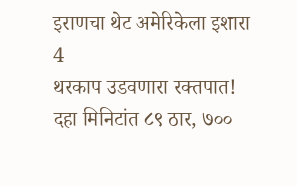इराणचा थेट अमेरिकेला इशारा
4
थरकाप उडवणारा रक्तपात! दहा मिनिटांत ८९ ठार, ७००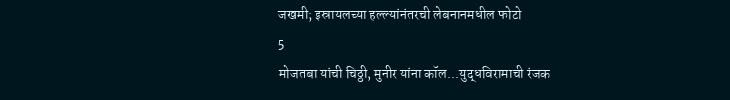जखमी; इस्रायलच्या हल्ल्यांनंतरची लेबनानमधील फोटो
5
मोजतबा यांची चिठ्ठी, मुनीर यांना कॉल...युद्धविरामाची रंजक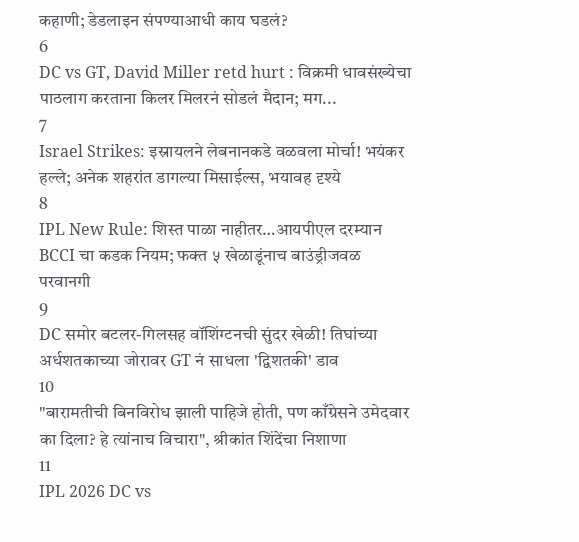कहाणी; डेडलाइन संपण्याआधी काय घडलं?
6
DC vs GT, David Miller retd hurt : विक्रमी धावसंख्येचा पाठलाग करताना किलर मिलरनं सोडलं मैदान; मग...
7
Israel Strikes: इस्रायलने लेबनानकडे वळवला मोर्चा! भयंकर हल्ले; अनेक शहरांत डागल्या मिसाईल्स, भयावह दृश्ये
8
IPL New Rule: शिस्त पाळा नाहीतर…आयपीएल दरम्यान BCCI चा कडक नियम; फक्त ५ खेळाडूंनाच बाउंड्रीजवळ परवानगी
9
DC समोर बटलर-गिलसह वॉशिंग्टनची सुंदर खेळी! तिघांच्या अर्धशतकाच्या जोरावर GT नं साधला 'द्विशतकी' डाव
10
"बारामतीची बिनविरोध झाली पाहिजे होती, पण काँग्रेसने उमेदवार का दिला? हे त्यांनाच विचारा", श्रीकांत शिंदेंचा निशाणा
11
IPL 2026 DC vs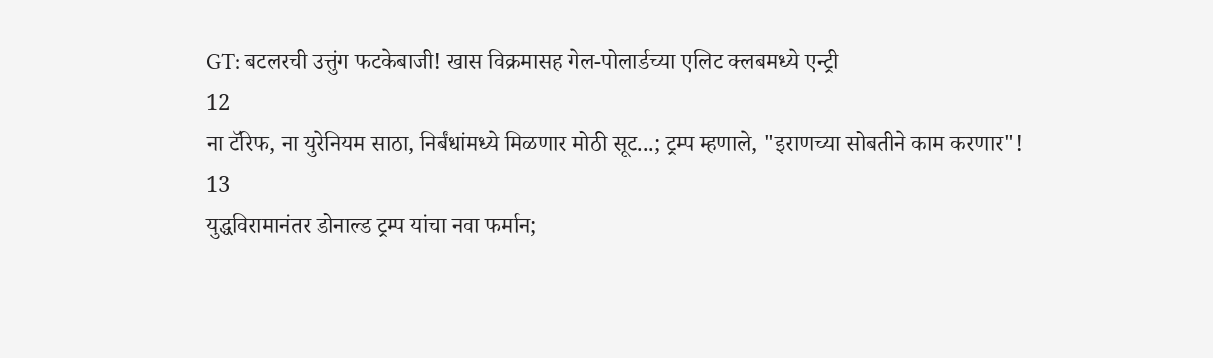GT: बटलरची उत्तुंग फटकेबाजी! खास विक्रमासह गेल-पोलार्डच्या एलिट क्लबमध्ये एन्ट्री
12
ना टॅरिफ, ना युरेनियम साठा, निर्बंधांमध्ये मिळणार मोठी सूट...; ट्रम्प म्हणाले, "इराणच्या सोबतीने काम करणार"!
13
युद्धविरामानंतर डोनाल्ड ट्रम्प यांचा नवा फर्मान;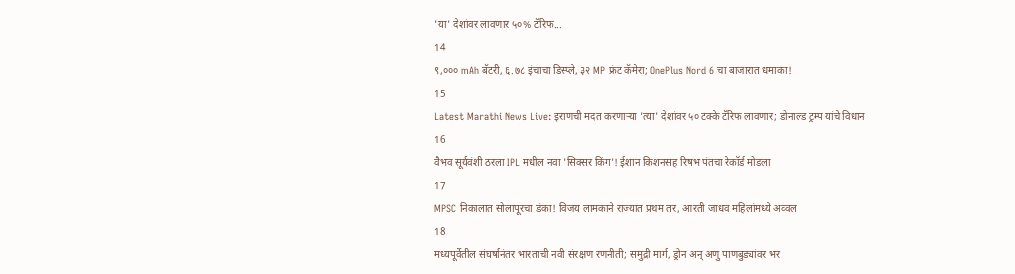'या' देशांवर लावणार ५०% टॅरिफ...
14
९,००० mAh बॅटरी, ६.७८ इंचाचा डिस्प्ले, ३२ MP फ्रंट कॅमेरा; OnePlus Nord 6 चा बाजारात धमाका!
15
Latest Marathi News Live: इराणची मदत करणाऱ्या 'त्या' देशांवर ५० टक्के टॅरिफ लावणार; डोनाल्ड ट्रम्प यांचे विधान
16
वैभव सूर्यवंशी ठरला IPL मधील नवा 'सिक्सर किंग'! ईशान किशनसह रिषभ पंतचा रेकॉर्ड मोडला
17
MPSC निकालात सोलापूरचा डंका! विजय लामकाने राज्यात प्रथम तर, आरती जाधव महिलांमध्ये अव्वल
18
मध्यपूर्वेतील संघर्षानंतर भारताची नवी संरक्षण रणनीती; समुद्री मार्ग, ड्रोन अन् अणु पाणबुड्यांवर भर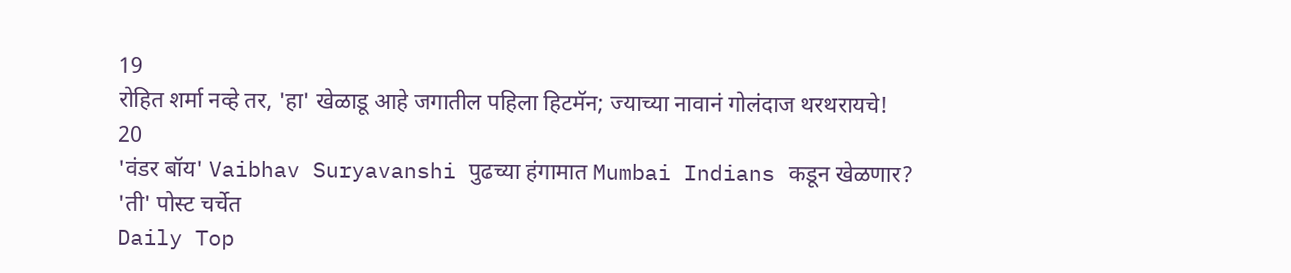19
रोहित शर्मा नव्हे तर, 'हा' खेळाडू आहे जगातील पहिला हिटमॅन; ज्याच्या नावानं गोलंदाज थरथरायचे!
20
'वंडर बॉय' Vaibhav Suryavanshi पुढच्या हंगामात Mumbai Indians कडून खेळणार? 'ती' पोस्ट चर्चेत
Daily Top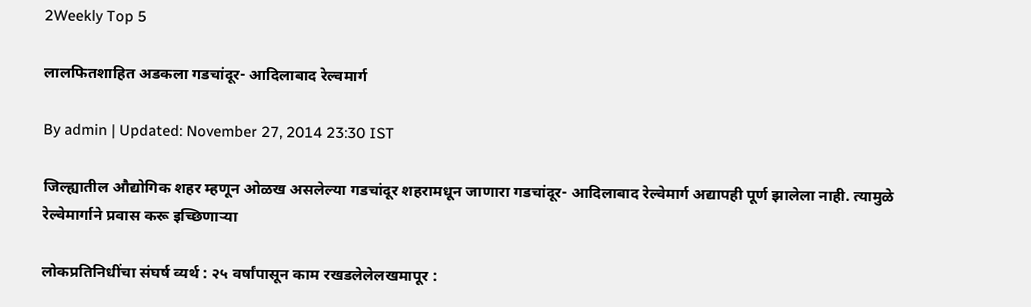2Weekly Top 5

लालफितशाहित अडकला गडचांदूर- आदिलाबाद रेल्वमार्ग

By admin | Updated: November 27, 2014 23:30 IST

जिल्ह्यातील औद्योगिक शहर म्हणून ओळख असलेल्या गडचांदूर शहरामधून जाणारा गडचांदूर- आदिलाबाद रेल्वेमार्ग अद्यापही पूर्ण झालेला नाही. त्यामुळे रेल्वेमार्गाने प्रवास करू इच्छिणाऱ्या

लोकप्रतिनिधींचा संघर्ष व्यर्थ : २५ वर्षांपासून काम रखडलेलेलखमापूर :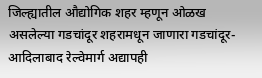जिल्ह्यातील औद्योगिक शहर म्हणून ओळख असलेल्या गडचांदूर शहरामधून जाणारा गडचांदूर- आदिलाबाद रेल्वेमार्ग अद्यापही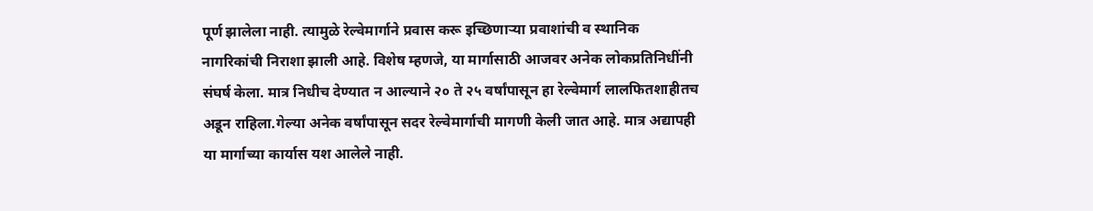पूर्ण झालेला नाही. त्यामुळे रेल्वेमार्गाने प्रवास करू इच्छिणाऱ्या प्रवाशांची व स्थानिक नागरिकांची निराशा झाली आहे. विशेष म्हणजे, या मार्गासाठी आजवर अनेक लोकप्रतिनिधींनी संघर्ष केला. मात्र निधीच देण्यात न आल्याने २० ते २५ वर्षांपासून हा रेल्वेमार्ग लालफितशाहीतच अडून राहिला.गेल्या अनेक वर्षांपासून सदर रेल्वेमार्गाची मागणी केली जात आहे. मात्र अद्यापही या मार्गाच्या कार्यास यश आलेले नाही.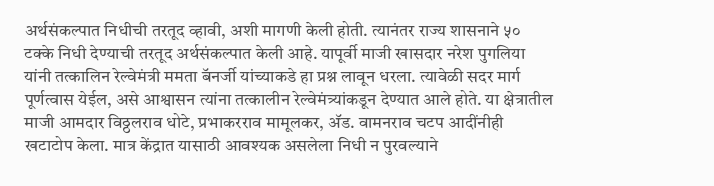अर्थसंकल्पात निधीची तरतूद व्हावी, अशी मागणी केली होती. त्यानंतर राज्य शासनाने ५० टक्के निधी देण्याची तरतूद अर्थसंकल्पात केली आहे. यापूर्वी माजी खासदार नरेश पुगलिया यांनी तत्कालिन रेल्वेमंत्री ममता बॅनर्जी यांच्याकडे हा प्रश्न लावून धरला. त्यावेळी सदर मार्ग पूर्णत्वास येईल, असे आश्वासन त्यांना तत्कालीन रेल्वेमंत्र्यांकडून देण्यात आले होते. या क्षेत्रातील माजी आमदार विठ्ठलराव धोटे, प्रभाकरराव मामूलकर, अ‍ॅड. वामनराव चटप आदींनीही खटाटोप केला. मात्र केंद्रात यासाठी आवश्यक असलेला निधी न पुरवल्याने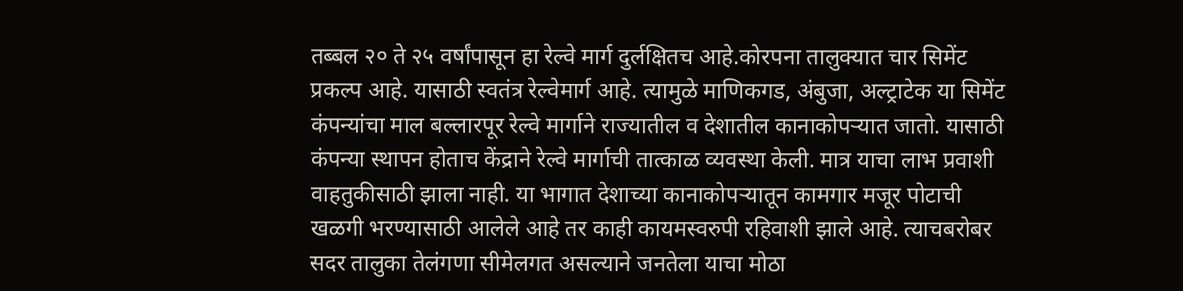तब्बल २० ते २५ वर्षांपासून हा रेल्वे मार्ग दुर्लक्षितच आहे.कोरपना तालुक्यात चार सिमेंट प्रकल्प आहे. यासाठी स्वतंत्र रेल्वेमार्ग आहे. त्यामुळे माणिकगड, अंबुजा, अल्ट्राटेक या सिमेंट कंपन्यांचा माल बल्लारपूर रेल्वे मार्गाने राज्यातील व देशातील कानाकोपऱ्यात जातो. यासाठी कंपन्या स्थापन होताच केंद्राने रेल्वे मार्गाची तात्काळ व्यवस्था केली. मात्र याचा लाभ प्रवाशी वाहतुकीसाठी झाला नाही. या भागात देशाच्या कानाकोपऱ्यातून कामगार मजूर पोटाची खळगी भरण्यासाठी आलेले आहे तर काही कायमस्वरुपी रहिवाशी झाले आहे. त्याचबरोबर सदर तालुका तेलंगणा सीमेलगत असल्याने जनतेला याचा मोठा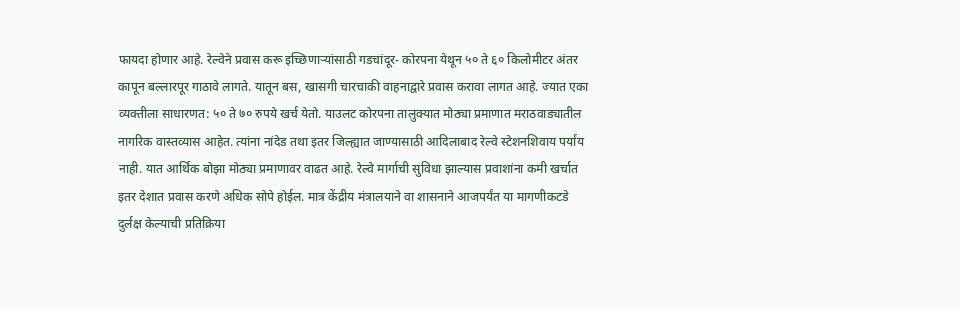फायदा होणार आहे. रेल्वेने प्रवास करू इच्छिणाऱ्यांसाठी गडचांदूर- कोरपना येथून ५० ते ६० किलोमीटर अंतर कापून बल्लारपूर गाठावे लागते. यातून बस, खासगी चारचाकी वाहनाद्वारे प्रवास करावा लागत आहे. ज्यात एका व्यक्तीला साधारणत: ५० ते ७० रुपये खर्च येतो. याउलट कोरपना तालुक्यात मोठ्या प्रमाणात मराठवाड्यातील नागरिक वास्तव्यास आहेत. त्यांना नांदेड तथा इतर जिल्ह्यात जाण्यासाठी आदिलाबाद रेल्वे स्टेशनशिवाय पर्याय नाही. यात आर्थिक बोझा मोठ्या प्रमाणावर वाढत आहे. रेल्वे मार्गाची सुविधा झाल्यास प्रवाशांना कमी खर्चात इतर देशात प्रवास करणे अधिक सोपे होईल. मात्र केंद्रीय मंत्रालयाने वा शासनाने आजपर्यंत या मागणीकटडे दुर्लक्ष केल्याची प्रतिक्रिया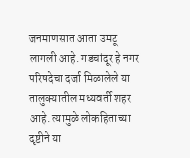जनमाणसात आता उमटू लागली आहे. गडचांदूर हे नगर परिषदेचा दर्जा मिळालेले या तालुक्यातील मध्यवर्ती शहर आहे. त्यामुळे लोकहिताच्या दृष्टीने या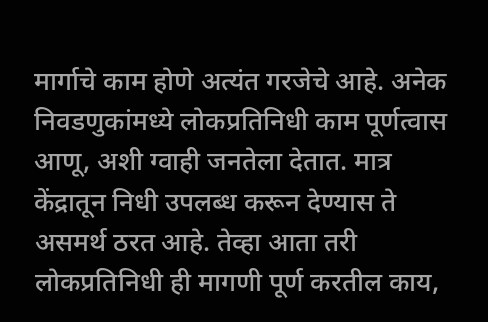मार्गाचे काम होणे अत्यंत गरजेचे आहे. अनेक निवडणुकांमध्ये लोकप्रतिनिधी काम पूर्णत्वास आणू, अशी ग्वाही जनतेला देतात. मात्र केंद्रातून निधी उपलब्ध करून देण्यास ते असमर्थ ठरत आहे. तेव्हा आता तरी लोकप्रतिनिधी ही मागणी पूर्ण करतील काय,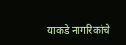याकडे नागरिकांचे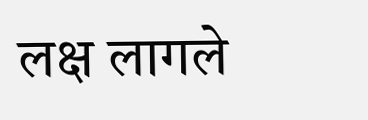लक्ष लागले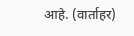आहे. (वार्ताहर)